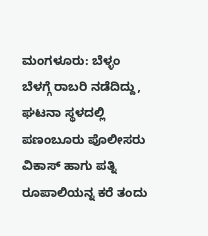ಮಂಗಳೂರು: ಬೆಳ್ಳಂ ಬೆಳಗ್ಗೆ ರಾಬರಿ ನಡೆದಿದ್ದು, ಘಟನಾ ಸ್ಥಳದಲ್ಲಿ ಪಣಂಬೂರು ಪೊಲೀಸರು ವಿಕಾಸ್ ಹಾಗು ಪತ್ನಿ ರೂಪಾಲಿಯನ್ನ ಕರೆ ತಂದು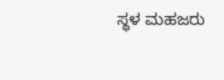ಸ್ಥಳ ಮಹಜರು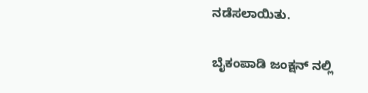ನಡೆಸಲಾಯಿತು.

ಬೈಕಂಪಾಡಿ ಜಂಕ್ಷನ್ ನಲ್ಲಿ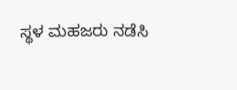ಸ್ಥಳ ಮಹಜರು ನಡೆಸಿ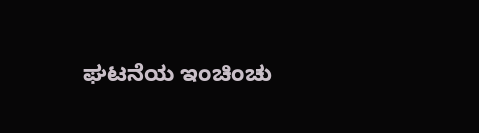ಘಟನೆಯ ಇಂಚಿಂಚು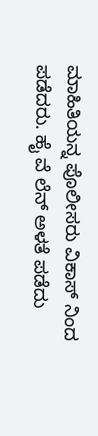ಮಾಹಿತಿಯನ್ನ ಪೊಲೀಸರು ವಿಕಾಸ್ ನಿಂದ ಪಡೆದರು. ಹೈ ವೆ ಲೆನ್ ಅಳತೆ ಪಡೆದು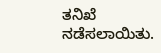ತನಿಖೆ ನಡೆಸಲಾಯಿತು.